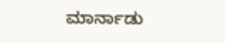ಮಾರ್ನಾಡು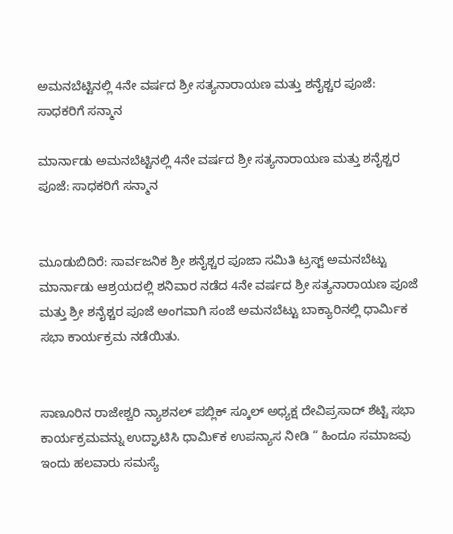ಅಮನಬೆಟ್ಟಿನಲ್ಲಿ 4ನೇ ವರ್ಷದ ಶ್ರೀ ಸತ್ಯನಾರಾಯಣ ಮತ್ತು ಶನೈಶ್ಚರ ಪೂಜೆ: ಸಾಧಕರಿಗೆ ಸನ್ಮಾನ

ಮಾರ್ನಾಡು ಅಮನಬೆಟ್ಟಿನಲ್ಲಿ 4ನೇ ವರ್ಷದ ಶ್ರೀ ಸತ್ಯನಾರಾಯಣ ಮತ್ತು ಶನೈಶ್ಚರ ಪೂಜೆ: ಸಾಧಕರಿಗೆ ಸನ್ಮಾನ


ಮೂಡುಬಿದಿರೆ: ಸಾರ್ವಜನಿಕ ಶ್ರೀ ಶನೈಶ್ಚರ ಪೂಜಾ ಸಮಿತಿ ಟ್ರಸ್ಟ್ ಅಮನಬೆಟ್ಟು ಮಾರ್ನಾಡು ಆಶ್ರಯದಲ್ಲಿ ಶನಿವಾರ ನಡೆದ 4ನೇ ವರ್ಷದ ಶ್ರೀ ಸತ್ಯನಾರಾಯಣ ಪೂಜೆ ಮತ್ತು ಶ್ರೀ ಶನೈಶ್ಚರ ಪೂಜೆ ಅಂಗವಾಗಿ ಸಂಜೆ ಅಮನಬೆಟ್ಟು ಬಾಕ್ಯಾರಿನಲ್ಲಿ ಧಾರ್ಮಿಕ ಸಭಾ ಕಾರ್ಯಕ್ರಮ ನಡೆಯಿತು.


ಸಾಣೂರಿನ ರಾಜೇಶ್ವರಿ ನ್ಯಾಶನಲ್ ಪಬ್ಲಿಕ್ ಸ್ಕೂಲ್ ಅಧ್ಯಕ್ಷ ದೇವಿಪ್ರಸಾದ್ ಶೆಟ್ಟಿ ಸಭಾ ಕಾರ್ಯಕ್ರಮವನ್ನು ಉದ್ಘಾಟಿಸಿ ಧಾಮಿ೯ಕ ಉಪನ್ಯಾಸ ನೀಡಿ “ ಹಿಂದೂ ಸಮಾಜವು ಇಂದು ಹಲವಾರು ಸಮಸ್ಯೆ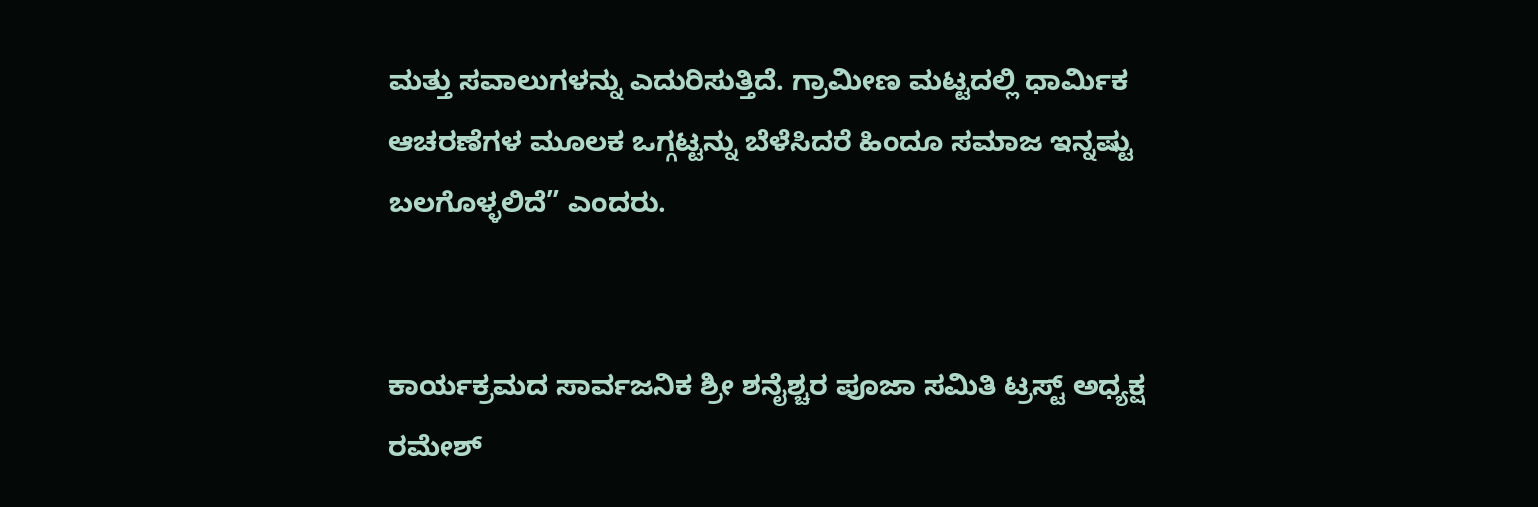ಮತ್ತು ಸವಾಲುಗಳನ್ನು ಎದುರಿಸುತ್ತಿದೆ. ಗ್ರಾಮೀಣ ಮಟ್ಟದಲ್ಲಿ ಧಾರ್ಮಿಕ ಆಚರಣೆಗಳ ಮೂಲಕ ಒಗ್ಗಟ್ಟನ್ನು ಬೆಳೆಸಿದರೆ ಹಿಂದೂ ಸಮಾಜ ಇನ್ನಷ್ಟು ಬಲಗೊಳ್ಳಲಿದೆ” ಎಂದರು.


ಕಾರ್ಯಕ್ರಮದ ಸಾರ್ವಜನಿಕ ಶ್ರೀ ಶನೈಶ್ಚರ ಪೂಜಾ ಸಮಿತಿ ಟ್ರಸ್ಟ್ ಅಧ್ಯಕ್ಷ ರಮೇಶ್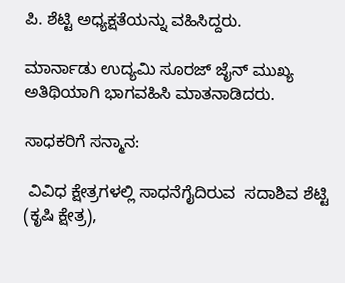ಪಿ. ಶೆಟ್ಟಿ ಅಧ್ಯಕ್ಷತೆಯನ್ನು ವಹಿಸಿದ್ದರು.

ಮಾರ್ನಾಡು ಉದ್ಯಮಿ ಸೂರಜ್ ಜೈನ್ ಮುಖ್ಯ ಅತಿಥಿಯಾಗಿ ಭಾಗವಹಿಸಿ ಮಾತನಾಡಿದರು.

ಸಾಧಕರಿಗೆ ಸನ್ಮಾನ:

 ವಿವಿಧ ಕ್ಷೇತ್ರಗಳಲ್ಲಿ ಸಾಧನೆಗೈದಿರುವ  ಸದಾಶಿವ ಶೆಟ್ಟಿ (ಕೃಷಿ ಕ್ಷೇತ್ರ),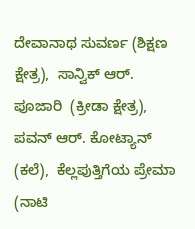ದೇವಾನಾಥ ಸುವರ್ಣ (ಶಿಕ್ಷಣ ಕ್ಷೇತ್ರ),  ಸಾನ್ವಿಕ್ ಆರ್. ಪೂಜಾರಿ  (ಕ್ರೀಡಾ ಕ್ಷೇತ್ರ), ಪವನ್ ಆರ್. ಕೋಟ್ಯಾನ್ (ಕಲೆ),  ಕೆಲ್ಲಪುತ್ತಿಗೆಯ ಪ್ರೇಮಾ (ನಾಟಿ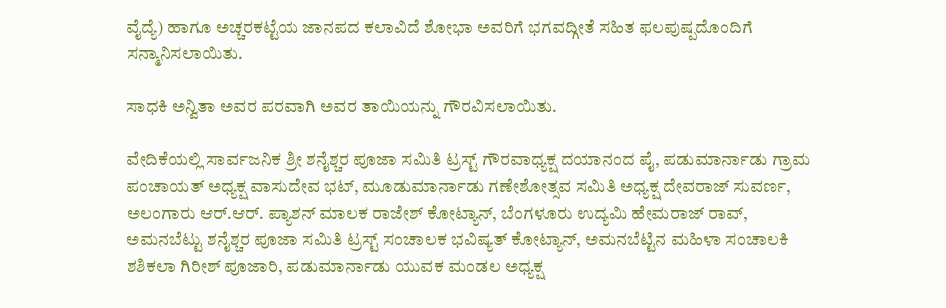ವೈದ್ಯೆ) ಹಾಗೂ ಅಚ್ಚರಕಟ್ಟೆಯ ಜಾನಪದ ಕಲಾವಿದೆ ಶೋಭಾ ಅವರಿಗೆ ಭಗವದ್ಗೀತೆ ಸಹಿತ ಫಲಪುಷ್ಪದೊಂದಿಗೆ ಸನ್ಮಾನಿಸಲಾಯಿತು.

ಸಾಧಕಿ ಅನ್ವಿತಾ ಅವರ ಪರವಾಗಿ ಅವರ ತಾಯಿಯನ್ನು ಗೌರವಿಸಲಾಯಿತು.

ವೇದಿಕೆಯಲ್ಲಿ ಸಾರ್ವಜನಿಕ ಶ್ರೀ ಶನೈಶ್ಚರ ಪೂಜಾ ಸಮಿತಿ ಟ್ರಸ್ಟ್ ಗೌರವಾಧ್ಯಕ್ಷ ದಯಾನಂದ ಪೈ, ಪಡುಮಾರ್ನಾಡು ಗ್ರಾಮ ಪಂಚಾಯತ್ ಅಧ್ಯಕ್ಷ ವಾಸುದೇವ ಭಟ್, ಮೂಡುಮಾರ್ನಾಡು ಗಣೇಶೋತ್ಸವ ಸಮಿತಿ ಅಧ್ಯಕ್ಷ ದೇವರಾಜ್ ಸುವರ್ಣ, ಅಲಂಗಾರು ಆರ್.ಆರ್. ಪ್ಯಾಶನ್ ಮಾಲಕ ರಾಜೇಶ್ ಕೋಟ್ಯಾನ್, ಬೆಂಗಳೂರು ಉದ್ಯಮಿ ಹೇಮರಾಜ್ ರಾವ್,  ಅಮನಬೆಟ್ಟು ಶನೈಶ್ಚರ ಪೂಜಾ ಸಮಿತಿ ಟ್ರಸ್ಟ್ ಸಂಚಾಲಕ ಭವಿಷ್ಯತ್ ಕೋಟ್ಯಾನ್, ಅಮನಬೆಟ್ಟಿನ ಮಹಿಳಾ ಸಂಚಾಲಕಿ ಶಶಿಕಲಾ ಗಿರೀಶ್ ಪೂಜಾರಿ, ಪಡುಮಾರ್ನಾಡು ಯುವಕ ಮಂಡಲ ಅಧ್ಯಕ್ಷ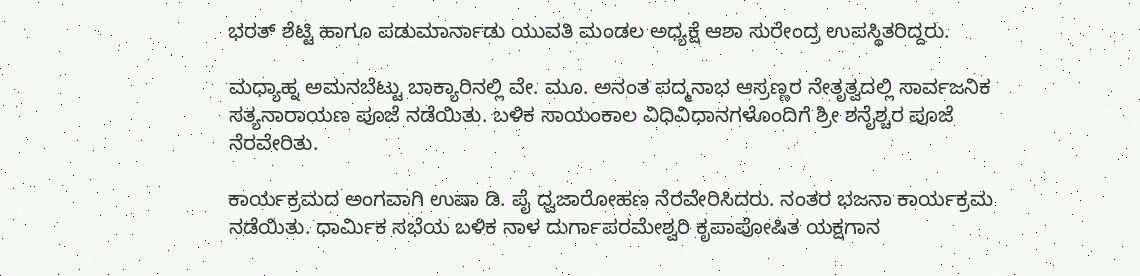ಭರತ್ ಶೆಟ್ಟಿ ಹಾಗೂ ಪಡುಮಾರ್ನಾಡು ಯುವತಿ ಮಂಡಲ ಅಧ್ಯಕ್ಷೆ ಆಶಾ ಸುರೇಂದ್ರ ಉಪಸ್ಥಿತರಿದ್ದರು.

ಮಧ್ಯಾಹ್ನ ಅಮನಬೆಟ್ಟು ಬಾಕ್ಯಾರಿನಲ್ಲಿ ವೇ. ಮೂ. ಅನಂತ ಪದ್ಮನಾಭ ಆಸ್ರಣ್ಣರ ನೇತೃತ್ವದಲ್ಲಿ ಸಾರ್ವಜನಿಕ ಸತ್ಯನಾರಾಯಣ ಪೂಜೆ ನಡೆಯಿತು. ಬಳಿಕ ಸಾಯಂಕಾಲ ವಿಧಿವಿಧಾನಗಳೊಂದಿಗೆ ಶ್ರೀ ಶನೈಶ್ಚರ ಪೂಜೆ ನೆರವೇರಿತು.

ಕಾರ್ಯಕ್ರಮದ ಅಂಗವಾಗಿ ಉಷಾ ಡಿ. ಪೈ ಧ್ವಜಾರೋಹಣ ನೆರವೇರಿಸಿದರು. ನಂತರ ಭಜನಾ ಕಾರ್ಯಕ್ರಮ ನಡೆಯಿತು. ಧಾರ್ಮಿಕ ಸಭೆಯ ಬಳಿಕ ನಾಳ ದುರ್ಗಾಪರಮೇಶ್ವರಿ ಕೃಪಾಪೋಷಿತ ಯಕ್ಷಗಾನ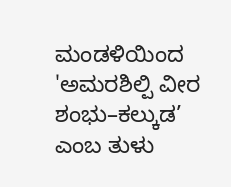ಮಂಡಳಿಯಿಂದ 'ಅಮರಶಿಲ್ಪಿ ವೀರ ಶಂಭು–ಕಲ್ಕುಡ’ ಎಂಬ ತುಳು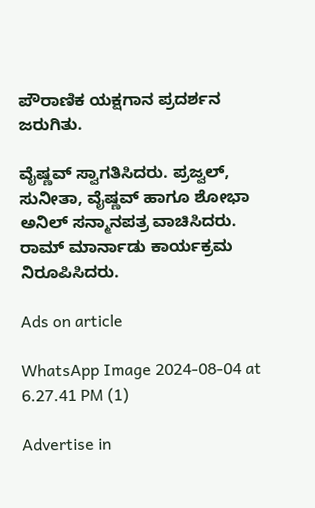ಪೌರಾಣಿಕ ಯಕ್ಷಗಾನ ಪ್ರದರ್ಶನ ಜರುಗಿತು.

ವೈಷ್ಣವ್ ಸ್ವಾಗತಿಸಿದರು. ಪ್ರಜ್ವಲ್, ಸುನೀತಾ, ವೈಷ್ಣವ್ ಹಾಗೂ ಶೋಭಾ ಅನಿಲ್ ಸನ್ಮಾನಪತ್ರ ವಾಚಿಸಿದರು. ರಾಮ್ ಮಾರ್ನಾಡು ಕಾರ್ಯಕ್ರಮ ನಿರೂಪಿಸಿದರು.

Ads on article

WhatsApp Image 2024-08-04 at 6.27.41 PM (1)

Advertise in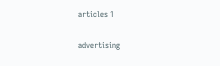articles 1

advertising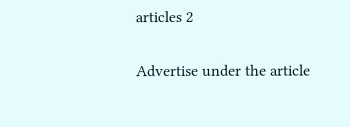articles 2

Advertise under the article